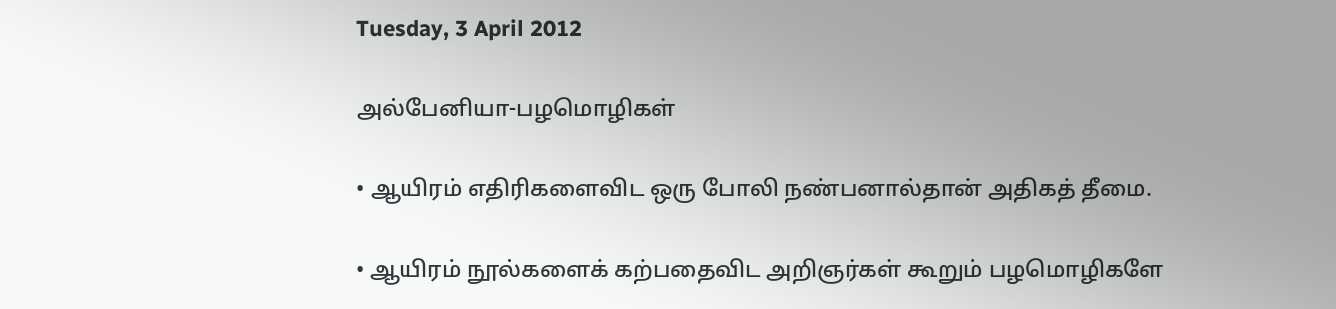Tuesday, 3 April 2012

அல்பேனியா-பழமொழிகள்

• ஆயிரம் எதிரிகளைவிட ஒரு போலி நண்பனால்தான் அதிகத் தீமை.

• ஆயிரம் நூல்களைக் கற்பதைவிட அறிஞர்கள் கூறும் பழமொழிகளே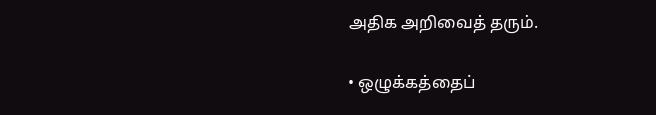அதிக அறிவைத் தரும்.

• ஒழுக்கத்தைப்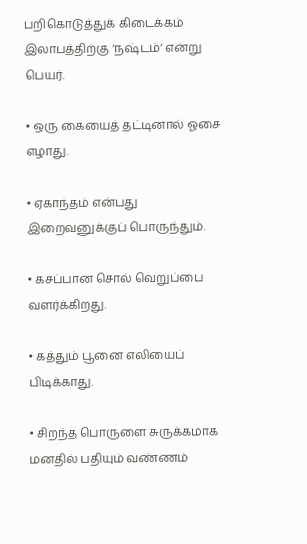பறிகொடுத்துக் கிடைக்கம் இலாபத்திற்கு ‘நஷ்டம்’ என்று பெயர்.

• ஒரு கையைத் தட்டினால் ஓசை எழாது.

• ஏகாந்தம் என்பது இறைவனுக்குப் பொருந்தும்.

• கசப்பான சொல் வெறுப்பை வளர்க்கிறது.

• கத்தும் பூனை எலியைப் பிடிக்காது.

• சிறந்த பொருளை சுருக்கமாக மனதில் பதியும் வண்ணம்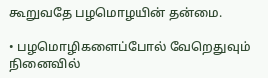கூறுவதே பழமொழயின் தன்மை.

• பழமொழிகளைப்போல் வேறெதுவும் நினைவில்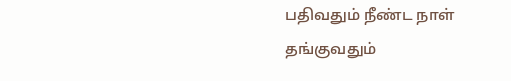பதிவதும் நீண்ட நாள் தங்குவதும்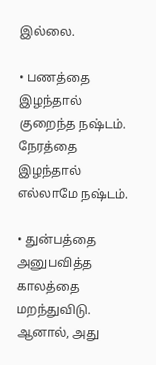இல்லை.

• பணத்தை இழந்தால் குறைந்த நஷ்டம். நேரத்தை இழந்தால் எல்லாமே நஷ்டம்.

• துன்பத்தை அனுபவித்த காலத்தை மறந்துவிடு. ஆனால், அது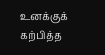உனக்குக் கற்பித்த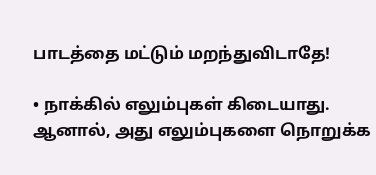பாடத்தை மட்டும் மறந்துவிடாதே!

• நாக்கில் எலும்புகள் கிடையாது. ஆனால், அது எலும்புகளை நொறுக்க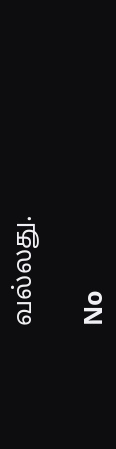வல்லது.

No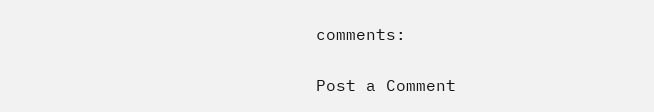comments:

Post a Comment